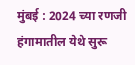मुंबई : 2024 च्या रणजी हंगामातील येथे सुरू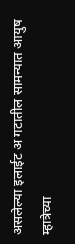असलेल्या इलाईट अ गटातील सामन्यात आयुष म्हात्रेच्या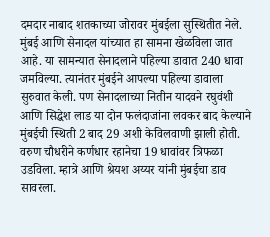दमदार नाबाद शतकाच्या जोरावर मुंबईला सुस्थितीत नेले. मुंबई आणि सेनादल यांच्यात हा सामना खेळविला जात आहे. या सामन्यात सेनादलाने पहिल्या डावात 240 धावा जमविल्या. त्यानंतर मुंबईने आपल्या पहिल्या डावाला सुरुवात केली. पण सेनादलाच्या नितीन यादवने रघुवंशी आणि सिद्धेश लाड या दोन फलंदाजांना लवकर बाद केल्याने मुंबईची स्थिती 2 बाद 29 अशी केविलवाणी झाली होती. वरुण चौधरीने कर्णधार रहानेचा 19 धावांवर त्रिफळा उडविला. म्हात्रे आणि श्रेयश अय्यर यांनी मुंबईचा डाव सावरला.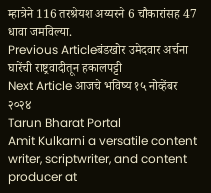म्हात्रेने 116 तरश्रेयश अय्यरने 6 चौकारांसह 47 धावा जमविल्या.
Previous Articleबंडखोर उमेदवार अर्चना घारेंची राष्ट्रवादीतून हकालपट्टी
Next Article आजचे भविष्य १५ नोव्हेंबर २०२४
Tarun Bharat Portal
Amit Kulkarni a versatile content writer, scriptwriter, and content producer at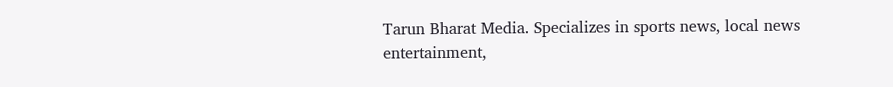Tarun Bharat Media. Specializes in sports news, local news entertainment,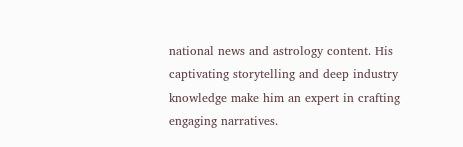national news and astrology content. His captivating storytelling and deep industry knowledge make him an expert in crafting engaging narratives.